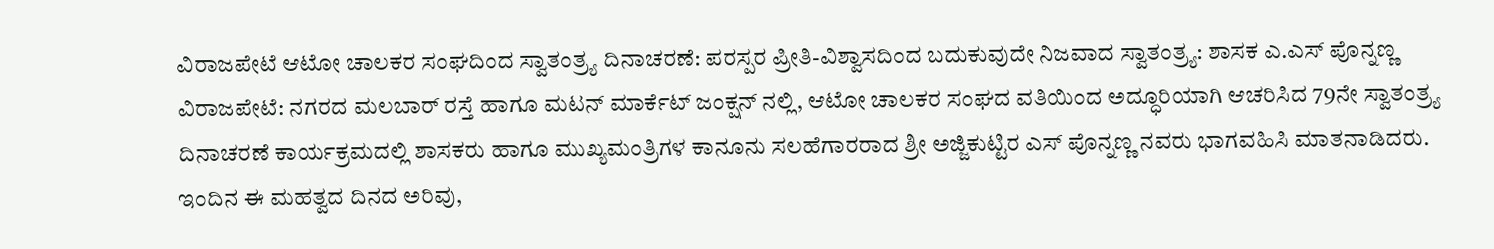ವಿರಾಜಪೇಟೆ ಆಟೋ ಚಾಲಕರ ಸಂಘದಿಂದ ಸ್ವಾತಂತ್ರ್ಯ ದಿನಾಚರಣೆ: ಪರಸ್ಪರ ಪ್ರೀತಿ-ವಿಶ್ವಾಸದಿಂದ ಬದುಕುವುದೇ ನಿಜವಾದ ಸ್ವಾತಂತ್ರ್ಯ: ಶಾಸಕ ಎ.ಎಸ್ ಪೊನ್ನಣ್ಣ
ವಿರಾಜಪೇಟೆ: ನಗರದ ಮಲಬಾರ್ ರಸ್ತೆ ಹಾಗೂ ಮಟನ್ ಮಾರ್ಕೆಟ್ ಜಂಕ್ಷನ್ ನಲ್ಲಿ, ಆಟೋ ಚಾಲಕರ ಸಂಘದ ವತಿಯಿಂದ ಅದ್ಧೂರಿಯಾಗಿ ಆಚರಿಸಿದ 79ನೇ ಸ್ವಾತಂತ್ರ್ಯ ದಿನಾಚರಣೆ ಕಾರ್ಯಕ್ರಮದಲ್ಲಿ ಶಾಸಕರು ಹಾಗೂ ಮುಖ್ಯಮಂತ್ರಿಗಳ ಕಾನೂನು ಸಲಹೆಗಾರರಾದ ಶ್ರೀ ಅಜ್ಜಿಕುಟ್ಟಿರ ಎಸ್ ಪೊನ್ನಣ್ಣ ನವರು ಭಾಗವಹಿಸಿ ಮಾತನಾಡಿದರು.
ಇಂದಿನ ಈ ಮಹತ್ವದ ದಿನದ ಅರಿವು,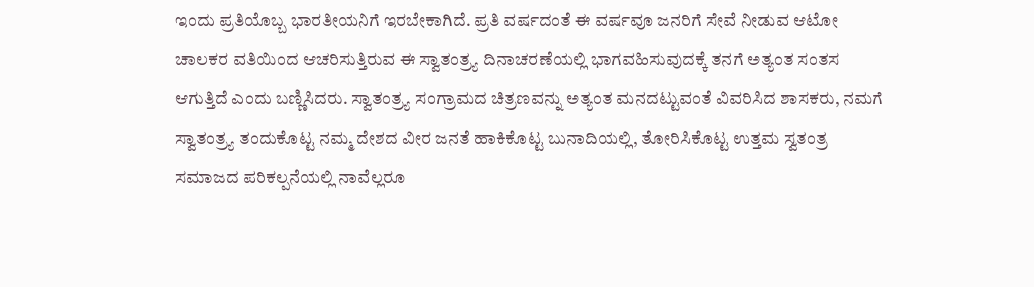ಇಂದು ಪ್ರತಿಯೊಬ್ಬ ಭಾರತೀಯನಿಗೆ ಇರಬೇಕಾಗಿದೆ. ಪ್ರತಿ ವರ್ಷದಂತೆ ಈ ವರ್ಷವೂ ಜನರಿಗೆ ಸೇವೆ ನೀಡುವ ಆಟೋ ಚಾಲಕರ ವತಿಯಿಂದ ಆಚರಿಸುತ್ತಿರುವ ಈ ಸ್ವಾತಂತ್ರ್ಯ ದಿನಾಚರಣೆಯಲ್ಲಿ ಭಾಗವಹಿಸುವುದಕ್ಕೆ ತನಗೆ ಅತ್ಯಂತ ಸಂತಸ ಆಗುತ್ತಿದೆ ಎಂದು ಬಣ್ಣಿಸಿದರು. ಸ್ವಾತಂತ್ರ್ಯ ಸಂಗ್ರಾಮದ ಚಿತ್ರಣವನ್ನು ಅತ್ಯಂತ ಮನದಟ್ಟುವಂತೆ ವಿವರಿಸಿದ ಶಾಸಕರು, ನಮಗೆ ಸ್ವಾತಂತ್ರ್ಯ ತಂದುಕೊಟ್ಟ ನಮ್ಮ ದೇಶದ ವೀರ ಜನತೆ ಹಾಕಿಕೊಟ್ಟ ಬುನಾದಿಯಲ್ಲಿ, ತೋರಿಸಿಕೊಟ್ಟ ಉತ್ತಮ ಸ್ವತಂತ್ರ ಸಮಾಜದ ಪರಿಕಲ್ಪನೆಯಲ್ಲಿ ನಾವೆಲ್ಲರೂ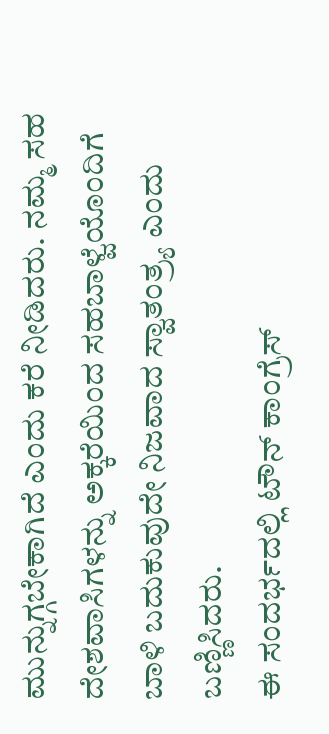ಮುನ್ನುಗ್ಗಬೇಕಾಗಿದೆ ಎಂದು ಕರೆ ನೀಡಿದರು. ನಮ್ಮ ಸಹ ದೇಶವಾಸಿಗಳನ್ನು ಅಕ್ಕರೆಯಿಂದ ಸಹಬಾಳ್ವೆಯೊಂದಿಗೆ ಬಾಳಿ ಬದುಕುವುದೇ ನಿಜವಾದ ಸ್ವಾತಂತ್ರ್ಯ ಎಂದು ಬಣ್ಣಿಸಿದರು.
ಈ ಸಂದರ್ಭದಲ್ಲಿ ಟೌನ್ ಕಾಂಗ್ರೆಸ್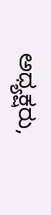ಅಧ್ಯಕ್ಷರು,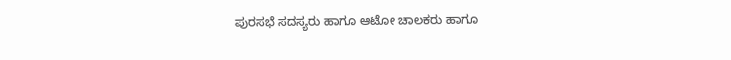ಪುರಸಭೆ ಸದಸ್ಯರು ಹಾಗೂ ಆಟೋ ಚಾಲಕರು ಹಾಗೂ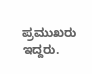ಪ್ರಮುಖರು ಇದ್ದರು.